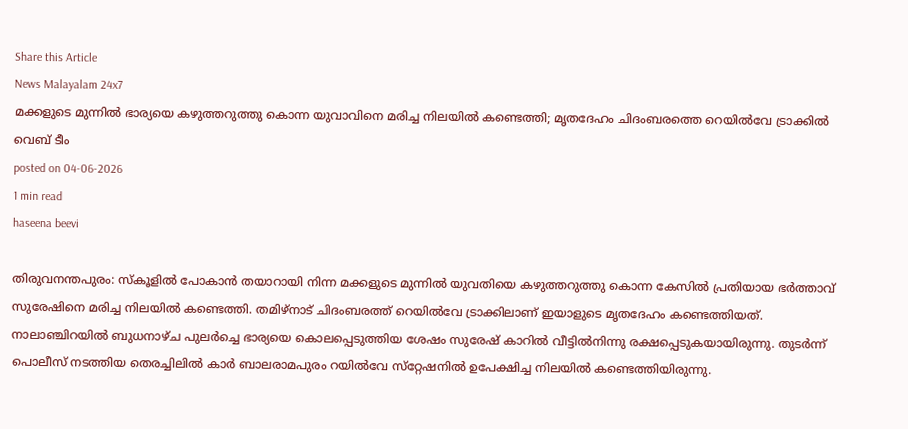Share this Article
News Malayalam 24x7
മക്കളുടെ മുന്നില്‍ ഭാര്യയെ കഴുത്തറുത്തു കൊന്ന യുവാവിനെ മരിച്ച നിലയിൽ കണ്ടെത്തി; മൃതദേഹം ചിദംബരത്തെ റെയിൽവേ ട്രാക്കിൽ
വെബ് ടീം
posted on 04-06-2026
1 min read
haseena beevi

തിരുവനന്തപുരം: സ്കൂളിൽ പോകാൻ തയാറായി നിന്ന മക്കളുടെ മുന്നില്‍ യുവതിയെ കഴുത്തറുത്തു കൊന്ന കേസില്‍ പ്രതിയായ ഭര്‍ത്താവ് സുരേഷിനെ മരിച്ച നിലയില്‍ കണ്ടെത്തി. തമിഴ്‌നാട് ചിദംബരത്ത് റെയില്‍വേ ട്രാക്കിലാണ് ഇയാളുടെ മൃതദേഹം കണ്ടെത്തിയത്. നാലാഞ്ചിറയില്‍ ബുധനാഴ്ച പുലര്‍ച്ചെ ഭാര്യയെ കൊലപ്പെടുത്തിയ ശേഷം സുരേഷ് കാറില്‍ വീട്ടില്‍നിന്നു രക്ഷപ്പെടുകയായിരുന്നു. തുടര്‍ന്ന് പൊലീസ് നടത്തിയ തെരച്ചിലില്‍ കാര്‍ ബാലരാമപുരം റയില്‍വേ സ്‌റ്റേഷനില്‍ ഉപേക്ഷിച്ച നിലയില്‍ കണ്ടെത്തിയിരുന്നു.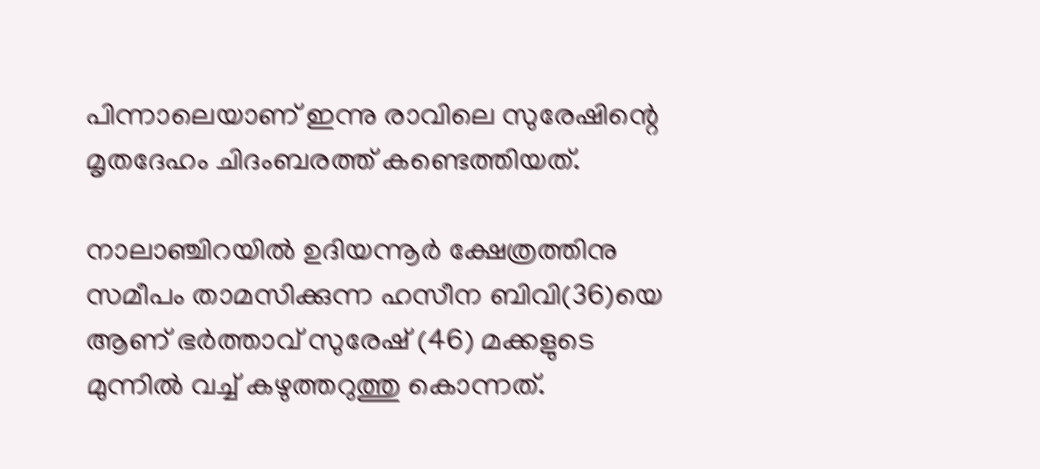പിന്നാലെയാണ് ഇന്നു രാവിലെ സുരേഷിന്റെ മൃതദേഹം ചിദംബരത്ത് കണ്ടെത്തിയത്.

നാലാഞ്ചിറയില്‍ ഉദിയന്നൂര്‍ ക്ഷേത്രത്തിനു സമീപം താമസിക്കുന്ന ഹസീന ബിവി(36)യെ ആണ് ഭര്‍ത്താവ് സുരേഷ് (46) മക്കളുടെ മുന്നില്‍ വച്ച് കഴുത്തറുത്തു കൊന്നത്.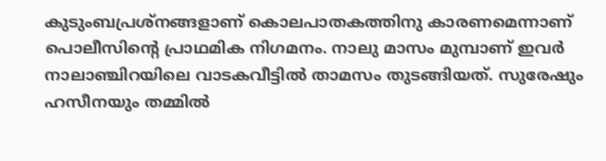കുടുംബപ്രശ്‌നങ്ങളാണ് കൊലപാതകത്തിനു കാരണമെന്നാണ് പൊലീസിന്റെ പ്രാഥമിക നിഗമനം. നാലു മാസം മുമ്പാണ് ഇവര്‍ നാലാഞ്ചിറയിലെ വാടകവീട്ടില്‍ താമസം തുടങ്ങിയത്. സുരേഷും ഹസീനയും തമ്മില്‍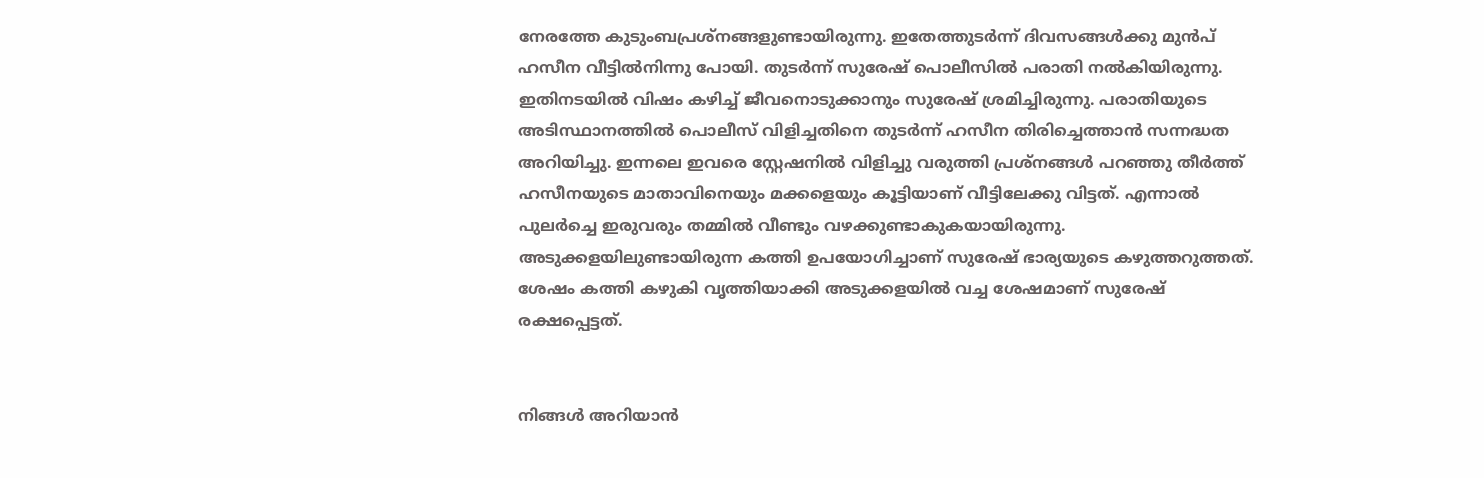നേരത്തേ കുടുംബപ്രശ്നങ്ങളുണ്ടായിരുന്നു. ഇതേത്തുടര്‍ന്ന് ദിവസങ്ങള്‍ക്കു മുന്‍പ് ഹസീന വീട്ടില്‍നിന്നു പോയി. തുടര്‍ന്ന് സുരേഷ് പൊലീസില്‍ പരാതി നല്‍കിയിരുന്നു. ഇതിനടയില്‍ വിഷം കഴിച്ച് ജീവനൊടുക്കാനും സുരേഷ് ശ്രമിച്ചിരുന്നു. പരാതിയുടെ അടിസ്ഥാനത്തില്‍ പൊലീസ് വിളിച്ചതിനെ തുടര്‍ന്ന് ഹസീന തിരിച്ചെത്താന്‍ സന്നദ്ധത അറിയിച്ചു. ഇന്നലെ ഇവരെ സ്റ്റേഷനില്‍ വിളിച്ചു വരുത്തി പ്രശ്നങ്ങള്‍ പറഞ്ഞു തീര്‍ത്ത് ഹസീനയുടെ മാതാവിനെയും മക്കളെയും കൂട്ടിയാണ് വീട്ടിലേക്കു വിട്ടത്. എന്നാല്‍  പുലര്‍ച്ചെ ഇരുവരും തമ്മില്‍ വീണ്ടും വഴക്കുണ്ടാകുകയായിരുന്നു. അടുക്കളയിലുണ്ടായിരുന്ന കത്തി ഉപയോഗിച്ചാണ് സുരേഷ് ഭാര്യയുടെ കഴുത്തറുത്തത്. ശേഷം കത്തി കഴുകി വൃത്തിയാക്കി അടുക്കളയില്‍ വച്ച ശേഷമാണ് സുരേഷ് രക്ഷപ്പെട്ടത്.


നിങ്ങൾ അറിയാൻ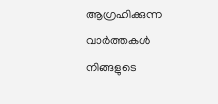ആഗ്രഹിക്കുന്ന വാർത്തകൾ നിങ്ങളുടെ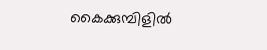കൈക്കുമ്പിളിൽ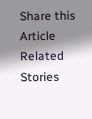Share this Article
Related Stories